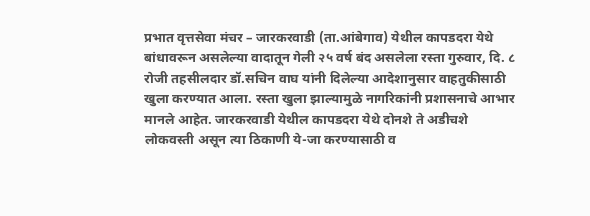प्रभात वृत्तसेवा मंचर – जारकरवाडी (ता.आंबेगाव) येथील कापडदरा येथे बांधावरून असलेल्या वादातून गेली २५ वर्ष बंद असलेला रस्ता गुरुवार, दि. ८ रोजी तहसीलदार डॉ.सचिन वाघ यांनी दिलेल्या आदेशानुसार वाहतुकीसाठी खुला करण्यात आला. रस्ता खुला झाल्यामुळे नागरिकांनी प्रशासनाचे आभार मानले आहेत. जारकरवाडी येथील कापडदरा येथे दोनशे ते अडीचशे लोकवस्ती असून त्या ठिकाणी ये-जा करण्यासाठी व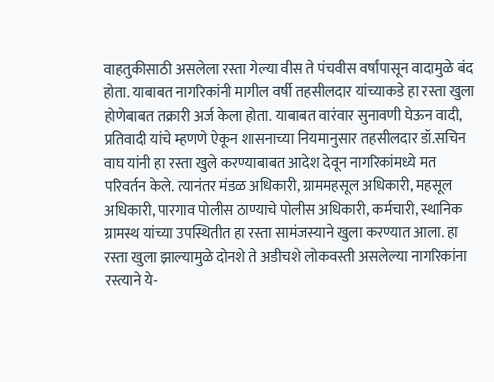वाहतुकीसाठी असलेला रस्ता गेल्या वीस ते पंचवीस वर्षांपासून वादामुळे बंद होता. याबाबत नागरिकांनी मागील वर्षी तहसीलदार यांच्याकडे हा रस्ता खुला होणेबाबत तक्रारी अर्ज केला होता. याबाबत वारंवार सुनावणी घेऊन वादी, प्रतिवादी यांचे म्हणणे ऐकून शासनाच्या नियमानुसार तहसीलदार डॉ.सचिन वाघ यांनी हा रस्ता खुले करण्याबाबत आदेश देवून नागरिकांमध्ये मत परिवर्तन केले. त्यानंतर मंडळ अधिकारी, ग्राममहसूल अधिकारी, महसूल अधिकारी, पारगाव पोलीस ठाण्याचे पोलीस अधिकारी, कर्मचारी, स्थानिक ग्रामस्थ यांच्या उपस्थितीत हा रस्ता सामंजस्याने खुला करण्यात आला. हा रस्ता खुला झाल्यामुळे दोनशे ते अडीचशे लोकवस्ती असलेल्या नागरिकांना रस्त्याने ये-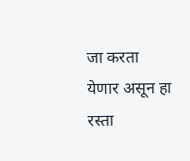जा करता येणार असून हा रस्ता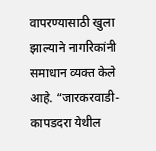वापरण्यासाठी खुला झाल्याने नागरिकांनी समाधान व्यक्त केले आहे. “जारकरवाडी-कापडदरा येथील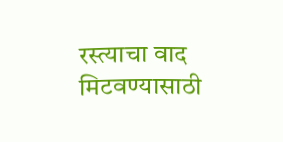रस्त्याचा वाद मिटवण्यासाठी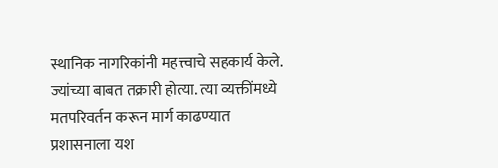स्थानिक नागरिकांनी महत्त्वाचे सहकार्य केले. ज्यांच्या बाबत तक्रारी होत्या. त्या व्यक्तींमध्ये मतपरिवर्तन करून मार्ग काढण्यात प्रशासनाला यश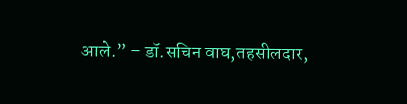आले.” – डॉ.सचिन वाघ,तहसीलदार,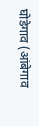घोडेगाव (आंबेगाव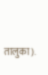तालुका).